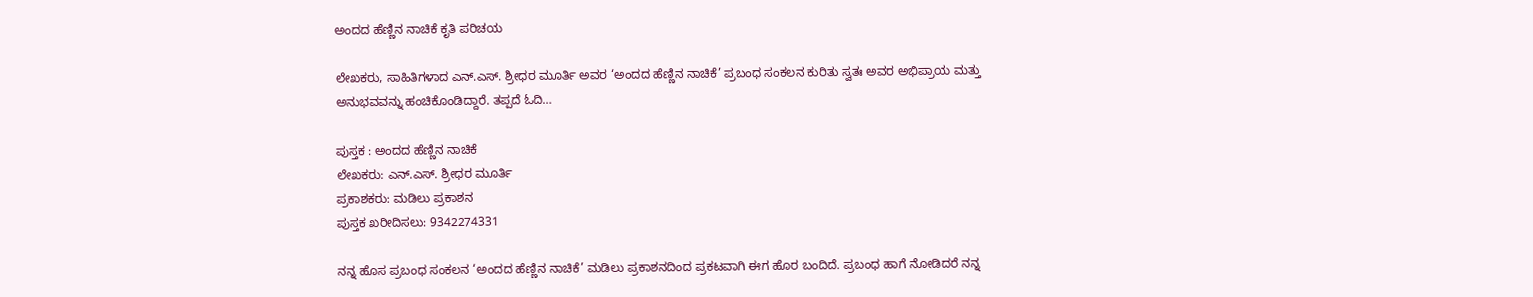ಅಂದದ ಹೆಣ್ಣಿನ ನಾಚಿಕೆ ಕೃತಿ ಪರಿಚಯ

ಲೇಖಕರು, ಸಾಹಿತಿಗಳಾದ ಎನ್.ಎಸ್. ಶ್ರೀಧರ ಮೂರ್ತಿ ಅವರ ‘ಅಂದದ ಹೆಣ್ಣಿನ ನಾಚಿಕೆ’ ಪ್ರಬಂಧ ಸಂಕಲನ ಕುರಿತು ಸ್ವತಃ ಅವರ ಅಭಿಪ್ರಾಯ ಮತ್ತು ಅನುಭವವನ್ನು ಹಂಚಿಕೊಂಡಿದ್ದಾರೆ. ತಪ್ಪದೆ ಓದಿ…

ಪುಸ್ತಕ : ಅಂದದ ಹೆಣ್ಣಿನ ನಾಚಿಕೆ
ಲೇಖಕರು: ಎನ್.ಎಸ್. ಶ್ರೀಧರ ಮೂರ್ತಿ
ಪ್ರಕಾಶಕರು: ಮಡಿಲು ಪ್ರಕಾಶನ
ಪುಸ್ತಕ ಖರೀದಿಸಲು: 9342274331

ನನ್ನ ಹೊಸ ಪ್ರಬಂಧ ಸಂಕಲನ ‘ಅಂದದ ಹೆಣ್ಣಿನ ನಾಚಿಕೆ’ ಮಡಿಲು ಪ್ರಕಾಶನದಿಂದ ಪ್ರಕಟವಾಗಿ ಈಗ ಹೊರ ಬಂದಿದೆ. ಪ್ರಬಂಧ ಹಾಗೆ ನೋಡಿದರೆ ನನ್ನ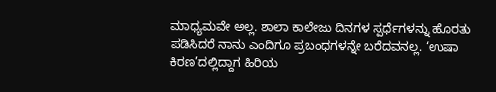ಮಾಧ್ಯಮವೇ ಅಲ್ಲ. ಶಾಲಾ ಕಾಲೇಜು ದಿನಗಳ ಸ್ಪರ್ಧೆಗಳನ್ನು ಹೊರತು ಪಡಿಸಿದರೆ ನಾನು ಎಂದಿಗೂ ಪ್ರಬಂಧಗಳನ್ನೇ ಬರೆದವನಲ್ಲ. ‘ಉಷಾ ಕಿರಣ’ದಲ್ಲಿದ್ದಾಗ ಹಿರಿಯ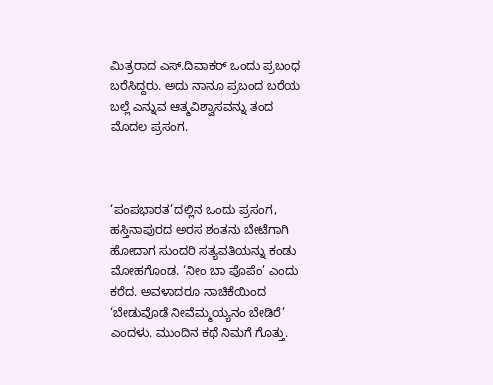ಮಿತ್ರರಾದ ಎಸ್.ದಿವಾಕರ್ ಒಂದು ಪ್ರಬಂಧ ಬರೆಸಿದ್ದರು. ಅದು ನಾನೂ ಪ್ರಬಂದ ಬರೆಯ ಬಲ್ಲೆ ಎನ್ನುವ ಆತ್ಮವಿಶ್ವಾಸವನ್ನು ತಂದ ಮೊದಲ ಪ್ರಸಂಗ.



‘ಪಂಪಭಾರತ’ದಲ್ಲಿನ ಒಂದು ಪ್ರಸಂಗ, ಹಸ್ತಿನಾಪುರದ ಅರಸ ಶಂತನು ಬೇಟೆಗಾಗಿ ಹೋದಾಗ ಸುಂದರಿ ಸತ್ಯವತಿಯನ್ನು ಕಂಡು ಮೋಹಗೊಂಡ. ‘ನೀಂ ಬಾ ಪೊಪೆಂ’ ಎಂದು ಕರೆದ. ಅವಳಾದರೂ ನಾಚಿಕೆಯಿಂದ ‘ಬೇಡುವೊಡೆ ನೀವೆಮ್ಮಯ್ಯನಂ ಬೇಡಿರೆ’ ಎಂದಳು. ಮುಂದಿನ ಕಥೆ ನಿಮಗೆ ಗೊತ್ತು.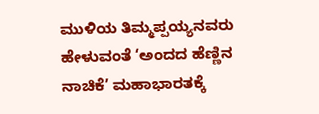ಮುಳಿಯ ತಿಮ್ಮಪ್ಪಯ್ಯನವರು ಹೇಳುವಂತೆ ‘ಅಂದದ ಹೆಣ್ಣಿನ ನಾಚಿಕೆ’ ಮಹಾಭಾರತಕ್ಕೆ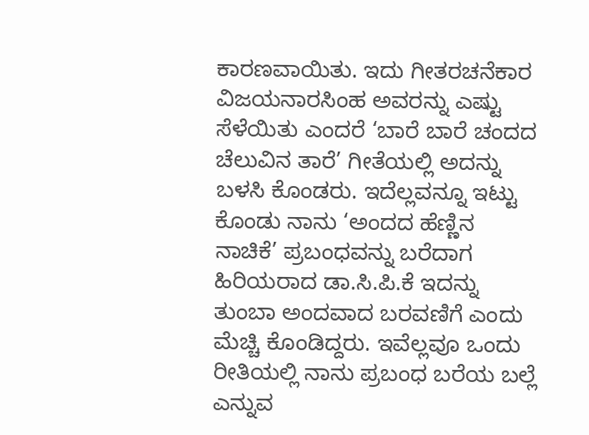ಕಾರಣವಾಯಿತು. ಇದು ಗೀತರಚನೆಕಾರ ವಿಜಯನಾರಸಿಂಹ ಅವರನ್ನು ಎಷ್ಟು ಸೆಳೆಯಿತು ಎಂದರೆ ‘ಬಾರೆ ಬಾರೆ ಚಂದದ ಚೆಲುವಿನ ತಾರೆ’ ಗೀತೆಯಲ್ಲಿ ಅದನ್ನು ಬಳಸಿ ಕೊಂಡರು. ಇದೆಲ್ಲವನ್ನೂ ಇಟ್ಟು ಕೊಂಡು ನಾನು ‘ಅಂದದ ಹೆಣ್ಣಿನ ನಾಚಿಕೆ’ ಪ್ರಬಂಧವನ್ನು ಬರೆದಾಗ ಹಿರಿಯರಾದ ಡಾ.ಸಿ.ಪಿ.ಕೆ ಇದನ್ನು ತುಂಬಾ ಅಂದವಾದ ಬರವಣಿಗೆ ಎಂದು ಮೆಚ್ಚಿ ಕೊಂಡಿದ್ದರು. ಇವೆಲ್ಲವೂ ಒಂದು ರೀತಿಯಲ್ಲಿ ನಾನು ಪ್ರಬಂಧ ಬರೆಯ ಬಲ್ಲೆ ಎನ್ನುವ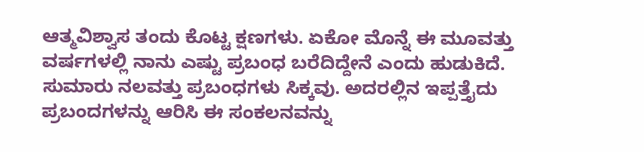ಆತ್ಮವಿಶ್ವಾಸ ತಂದು ಕೊಟ್ಟ ಕ್ಷಣಗಳು. ಏಕೋ ಮೊನ್ನೆ ಈ ಮೂವತ್ತು ವರ್ಷಗಳಲ್ಲಿ ನಾನು ಎಷ್ಟು ಪ್ರಬಂಧ ಬರೆದಿದ್ದೇನೆ ಎಂದು ಹುಡುಕಿದೆ. ಸುಮಾರು ನಲವತ್ತು ಪ್ರಬಂಧಗಳು ಸಿಕ್ಕವು. ಅದರಲ್ಲಿನ ಇಪ್ಪತ್ತೈದು ಪ್ರಬಂದಗಳನ್ನು ಆರಿಸಿ ಈ ಸಂಕಲನವನ್ನು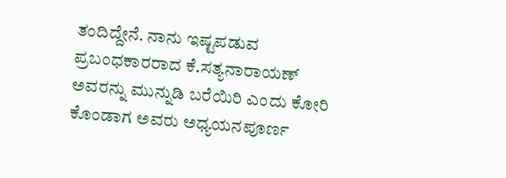ತಂದಿದ್ದೇನೆ. ನಾನು ಇಷ್ಟಪಡುವ ಪ್ರಬಂಧಕಾರರಾದ ಕೆ.ಸತ್ಯನಾರಾಯಣ್ ಅವರನ್ನು ಮುನ್ನುಡಿ ಬರೆಯಿರಿ ಎಂದು ಕೋರಿ ಕೊಂಡಾಗ ಅವರು ಅಧ್ಯಯನಪೂರ್ಣ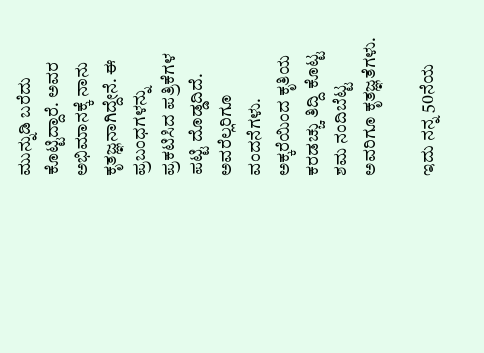ಮುನ್ನುಡಿ ಬರೆದು ಕೊಟ್ಟಿದ್ದಾರೆ. ಅವರ ಅಭಿಮಾನಕ್ಕೆ ನಾನು ಕೃತಜ್ಞನಾಗಿದ್ದೇನೆ. ಈ ಪ್ರಬಂಧಗಳನ್ನು
ಪ್ರಕಟಿಸಿದ ಪತ್ರಿಕೆಗಳ ಪಟ್ಟಿ ದೊಡ್ಡದಿದೆ. ಅವರೆಲ್ಲರಿಗೂ ವಂದನೆಗಳು. ಅಕ್ಕರೆಯಿಂದ ಕೃತಿಯ ಕರಡಚ್ಚು ತಿದ್ದಿ ಕೊಟ್ಟ ಶಮ ನಂದಿಬೆಟ್ಟ ಅವರಿಗೂ ಕೃತಜ್ಞತೆಗಳು.

ಇದು ನನ್ನ 50ನೆಯ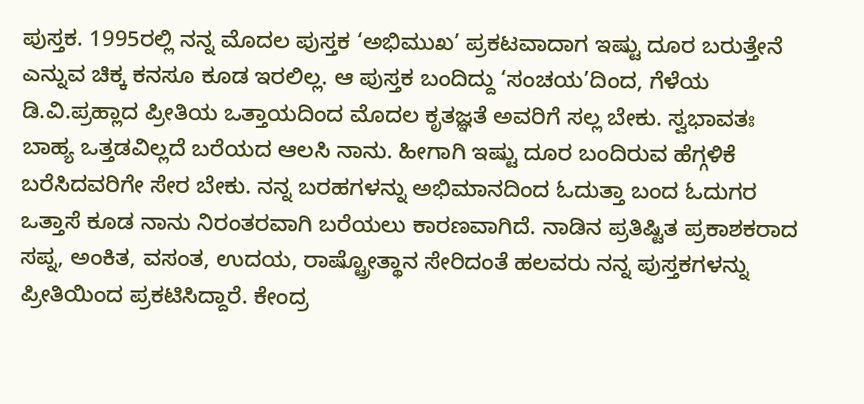ಪುಸ್ತಕ. 1995ರಲ್ಲಿ ನನ್ನ ಮೊದಲ ಪುಸ್ತಕ ‘ಅಭಿಮುಖ’ ಪ್ರಕಟವಾದಾಗ ಇಷ್ಟು ದೂರ ಬರುತ್ತೇನೆ ಎನ್ನುವ ಚಿಕ್ಕ ಕನಸೂ ಕೂಡ ಇರಲಿಲ್ಲ. ಆ ಪುಸ್ತಕ ಬಂದಿದ್ದು ‘ಸಂಚಯ’ದಿಂದ, ಗೆಳೆಯ ಡಿ.ವಿ.ಪ್ರಹ್ಲಾದ ಪ್ರೀತಿಯ ಒತ್ತಾಯದಿಂದ ಮೊದಲ ಕೃತಜ್ಞತೆ ಅವರಿಗೆ ಸಲ್ಲ ಬೇಕು. ಸ್ವಭಾವತಃ ಬಾಹ್ಯ ಒತ್ತಡವಿಲ್ಲದೆ ಬರೆಯದ ಆಲಸಿ ನಾನು. ಹೀಗಾಗಿ ಇಷ್ಟು ದೂರ ಬಂದಿರುವ ಹೆಗ್ಗಳಿಕೆ ಬರೆಸಿದವರಿಗೇ ಸೇರ ಬೇಕು. ನನ್ನ ಬರಹಗಳನ್ನು ಅಭಿಮಾನದಿಂದ ಓದುತ್ತಾ ಬಂದ ಓದುಗರ ಒತ್ತಾಸೆ ಕೂಡ ನಾನು ನಿರಂತರವಾಗಿ ಬರೆಯಲು ಕಾರಣವಾಗಿದೆ. ನಾಡಿನ ಪ್ರತಿಷ್ಟಿತ ಪ್ರಕಾಶಕರಾದ ಸಪ್ನ, ಅಂಕಿತ, ವಸಂತ, ಉದಯ, ರಾಷ್ಟ್ರೋತ್ಥಾನ ಸೇರಿದಂತೆ ಹಲವರು ನನ್ನ ಪುಸ್ತಕಗಳನ್ನು ಪ್ರೀತಿಯಿಂದ ಪ್ರಕಟಿಸಿದ್ದಾರೆ. ಕೇಂದ್ರ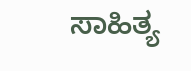ಸಾಹಿತ್ಯ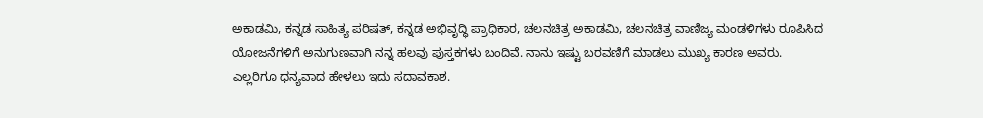ಅಕಾಡಮಿ, ಕನ್ನಡ ಸಾಹಿತ್ಯ ಪರಿಷತ್, ಕನ್ನಡ ಅಭಿವೃದ್ಧಿ ಪ್ರಾಧಿಕಾರ, ಚಲನಚಿತ್ರ ಅಕಾಡಮಿ, ಚಲನಚಿತ್ರ ವಾಣಿಜ್ಯ ಮಂಡಳಿಗಳು ರೂಪಿಸಿದ ಯೋಜನೆಗಳಿಗೆ ಅನುಗುಣವಾಗಿ ನನ್ನ ಹಲವು ಪುಸ್ತಕಗಳು ಬಂದಿವೆ. ನಾನು ಇಷ್ಟು ಬರವಣಿಗೆ ಮಾಡಲು ಮುಖ್ಯ ಕಾರಣ ಅವರು. ಎಲ್ಲರಿಗೂ ಧನ್ಯವಾದ ಹೇಳಲು ಇದು ಸದಾವಕಾಶ.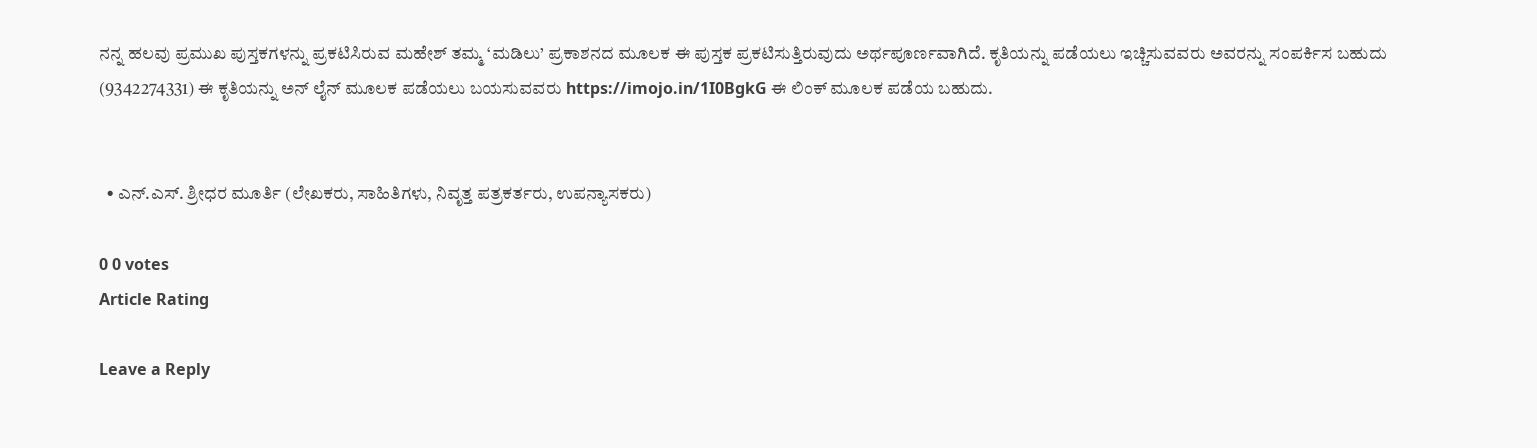ನನ್ನ ಹಲವು ಪ್ರಮುಖ ಪುಸ್ತಕಗಳನ್ನು ಪ್ರಕಟಿಸಿರುವ ಮಹೇಶ್ ತಮ್ಮ ‘ಮಡಿಲು’ ಪ್ರಕಾಶನದ ಮೂಲಕ ಈ ಪುಸ್ತಕ ಪ್ರಕಟಿಸುತ್ತಿರುವುದು ಅರ್ಥಪೂರ್ಣವಾಗಿದೆ. ಕೃತಿಯನ್ನು ಪಡೆಯಲು ಇಚ್ಚಿಸುವವರು ಅವರನ್ನು ಸಂಪರ್ಕಿಸ ಬಹುದು (9342274331) ಈ ಕೃತಿಯನ್ನು ಅನ್ ಲೈನ್ ಮೂಲಕ ಪಡೆಯಲು ಬಯಸುವವರು https://imojo.in/1I0BgkG ಈ ಲಿಂಕ್ ಮೂಲಕ ಪಡೆಯ ಬಹುದು.


  • ಎನ್.ಎಸ್. ಶ್ರೀಧರ ಮೂರ್ತಿ (ಲೇಖಕರು, ಸಾಹಿತಿಗಳು, ನಿವೃತ್ತ ಪತ್ರಕರ್ತರು, ಉಪನ್ಯಾಸಕರು)

0 0 votes
Article Rating

Leave a Reply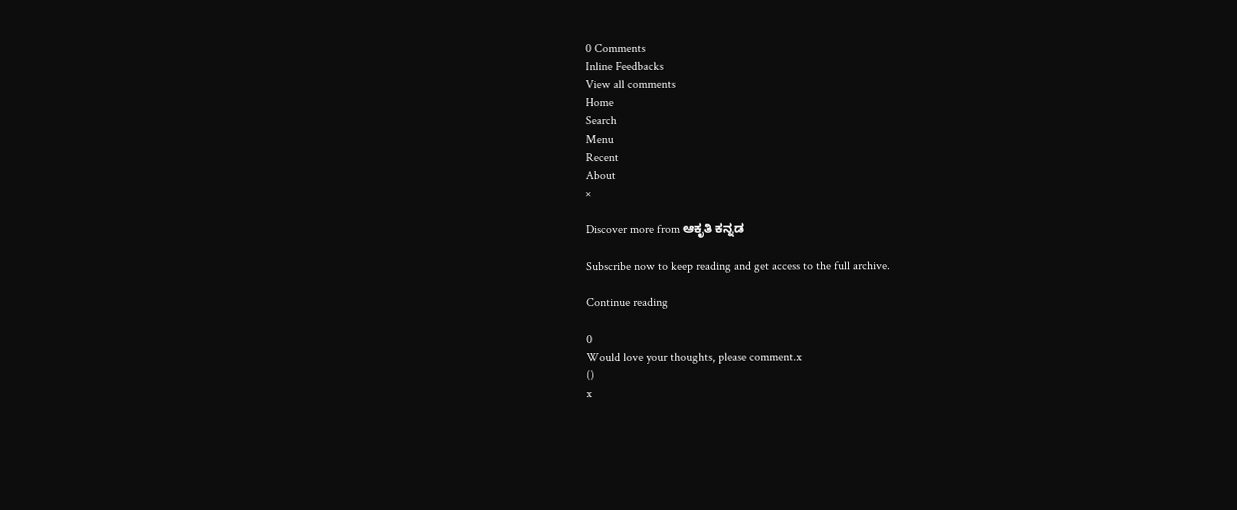0 Comments
Inline Feedbacks
View all comments
Home
Search
Menu
Recent
About
×

Discover more from ಆಕೃತಿ ಕನ್ನಡ

Subscribe now to keep reading and get access to the full archive.

Continue reading

0
Would love your thoughts, please comment.x
()
x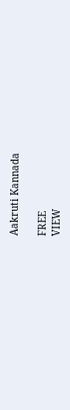Aakruti Kannada

FREE
VIEW